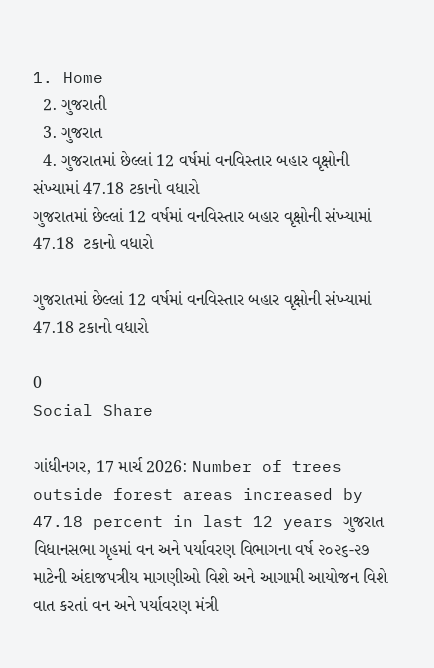1. Home
  2. ગુજરાતી
  3. ગુજરાત
  4. ગુજરાતમાં છેલ્લાં 12 વર્ષમાં વનવિસ્તાર બહાર વૃક્ષોની સંખ્યામાં 47.18 ટકાનો વધારો
ગુજરાતમાં છેલ્લાં 12 વર્ષમાં વનવિસ્તાર બહાર વૃક્ષોની સંખ્યામાં 47.18  ટકાનો વધારો

ગુજરાતમાં છેલ્લાં 12 વર્ષમાં વનવિસ્તાર બહાર વૃક્ષોની સંખ્યામાં 47.18 ટકાનો વધારો

0
Social Share

ગાંધીનગર, 17 માર્ચ 2026: Number of trees outside forest areas increased by 47.18 percent in last 12 years ગુજરાત વિધાનસભા ગૃહમાં વન અને પર્યાવરણ વિભાગના વર્ષ ૨૦૨૬-૨૭ માટેની અંદાજપત્રીય માગણીઓ વિશે અને આગામી આયોજન વિશે વાત કરતાં વન અને પર્યાવરણ મંત્રી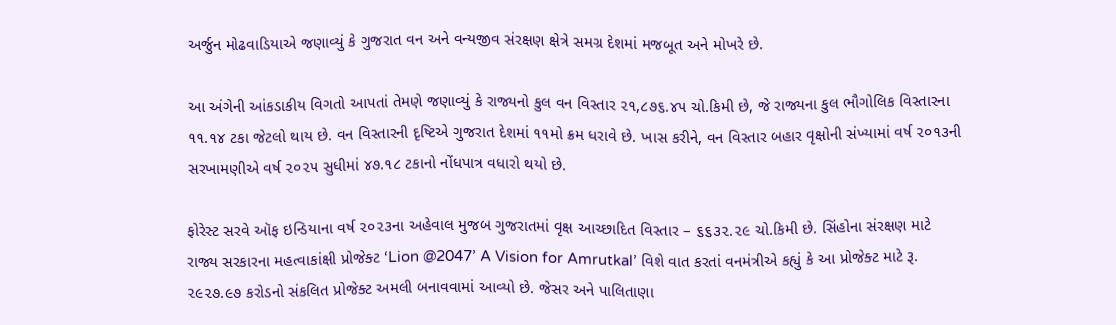અર્જુન મોઢવાડિયાએ જણાવ્યું કે ગુજરાત વન અને વન્યજીવ સંરક્ષણ ક્ષેત્રે સમગ્ર દેશમાં મજબૂત અને મોખરે છે.

આ અંગેની આંકડાકીય વિગતો આપતાં તેમણે જણાવ્યું કે રાજ્યનો કુલ વન વિસ્તાર ૨૧,૮૭૬.૪૫ ચો.કિમી છે, જે રાજ્યના કુલ ભૌગોલિક વિસ્તારના ૧૧.૧૪ ટકા જેટલો થાય છે. વન વિસ્તારની દૃષ્ટિએ ગુજરાત દેશમાં ૧૧મો ક્રમ ધરાવે છે. ખાસ કરીને, વન વિસ્તાર બહાર વૃક્ષોની સંખ્યામાં વર્ષ ૨૦૧૩ની સરખામણીએ વર્ષ ૨૦૨૫ સુધીમાં ૪૭.૧૮ ટકાનો નોંધપાત્ર વધારો થયો છે.

ફોરેસ્ટ સરવે ઑફ ઇન્ડિયાના વર્ષ ૨૦૨૩ના અહેવાલ મુજબ ગુજરાતમાં વૃક્ષ આચ્છાદિત વિસ્તાર – ૬૬૩૨.૨૯ ચો.કિમી છે. સિંહોના સંરક્ષણ માટે રાજ્ય સરકારના મહત્વાકાંક્ષી પ્રોજેક્ટ ‘Lion @2047’ A Vision for Amrutkal’ વિશે વાત કરતાં વનમંત્રીએ કહ્યું કે આ પ્રોજેક્ટ માટે રૂ. ૨૯૨૭.૯૭ કરોડનો સંકલિત પ્રોજેક્ટ અમલી બનાવવામાં આવ્યો છે. જેસર અને પાલિતાણા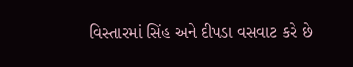વિસ્તારમાં સિંહ અને દીપડા વસવાટ કરે છે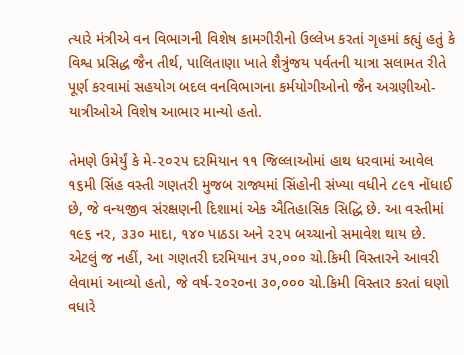ત્યારે મંત્રીએ વન વિભાગની વિશેષ કામગીરીનો ઉલ્લેખ કરતાં ગૃહમાં કહ્યું હતું કે વિશ્વ પ્રસિદ્ધ જૈન તીર્થ, પાલિતાણા ખાતે શૈત્રુંજય પર્વતની યાત્રા સલામત રીતે પૂર્ણ કરવામાં સહયોગ બદલ વનવિભાગના કર્મયોગીઓનો જૈન અગ્રણીઓ- યાત્રીઓએ વિશેષ આભાર માન્યો હતો.

તેમણે ઉમેર્યું કે મે-૨૦૨૫ દરમિયાન ૧૧ જિલ્લાઓમાં હાથ ધરવામાં આવેલ ૧૬મી સિંહ વસ્તી ગણતરી મુજબ રાજ્યમાં સિંહોની સંખ્યા વધીને ૮૯૧ નોંધાઈ છે, જે વન્યજીવ સંરક્ષણની દિશામાં એક ઐતિહાસિક સિદ્ધિ છે. આ વસ્તીમાં ૧૯૬ નર, ૩૩૦ માદા, ૧૪૦ પાઠડા અને ૨૨૫ બચ્ચાનો સમાવેશ થાય છે. એટલું જ નહીં, આ ગણતરી દરમિયાન ૩૫,૦૦૦ ચો.કિમી વિસ્તારને આવરી લેવામાં આવ્યો હતો, જે વર્ષ-૨૦૨૦ના ૩૦,૦૦૦ ચો.કિમી વિસ્તાર કરતાં ઘણો વધારે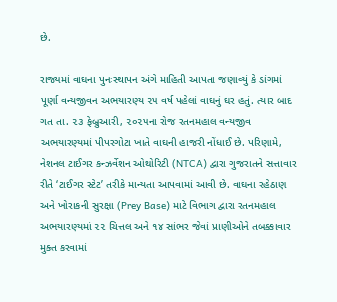છે.

રાજ્યમાં વાઘના પુનઃસ્થાપન અંગે માહિતી આપતા જણાવ્યું કે ડાંગમાં પૂર્ણા વન્યજીવન અભયારણ્ય ૨૫ વર્ષ પહેલાં વાઘનું ઘર હતું. ત્યાર બાદ ગત તા. ૨૩ ફેબ્રુઆરી, ૨૦૨૫ના રોજ રતનમહાલ વન્યજીવ અભયારણ્યમાં પીપરગોટા ખાતે વાઘની હાજરી નોંધાઈ છે. પરિણામે, નેશનલ ટાઈગર કન્ઝર્વેશન ઓથોરિટી (NTCA) દ્વારા ગુજરાતને સત્તાવાર રીતે ‘ટાઈગર સ્ટેટ’ તરીકે માન્યતા આપવામાં આવી છે. વાઘના રહેઠાણ અને ખોરાકની સુરક્ષા (Prey Base) માટે વિભાગ દ્વારા રતનમહાલ અભયારણ્યમાં ૨૨ ચિત્તલ અને ૧૪ સાંભર જેવાં પ્રાણીઓને તબક્કાવાર મુક્ત કરવામાં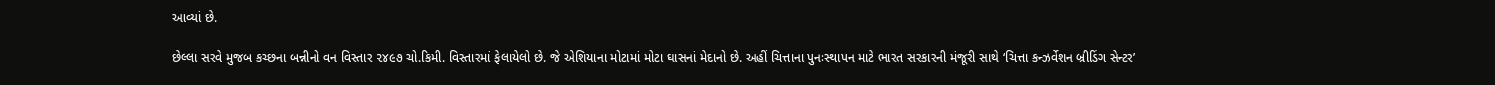આવ્યાં છે.

છેલ્લા સરવે મુજબ કચ્છના બન્નીનો વન વિસ્તાર ૨૪૯૭ ચો.કિમી. વિસ્તારમાં ફેલાયેલો છે. જે એશિયાના મોટામાં મોટા ઘાસનાં મેદાનો છે. અહીં ચિત્તાના પુનઃસ્થાપન માટે ભારત સરકારની મંજૂરી સાથે ‘ચિત્તા કન્ઝર્વેશન બ્રીડિંગ સેન્ટર’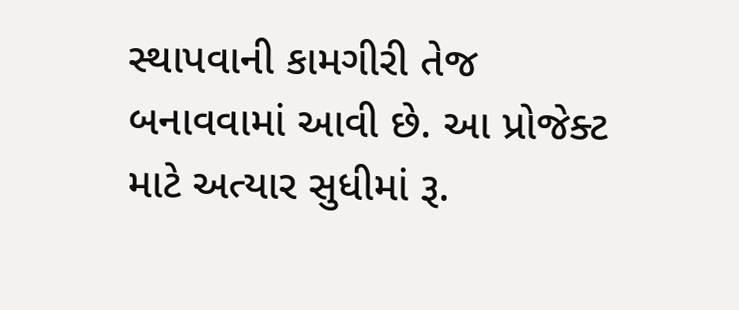સ્થાપવાની કામગીરી તેજ બનાવવામાં આવી છે. આ પ્રોજેક્ટ માટે અત્યાર સુધીમાં રૂ.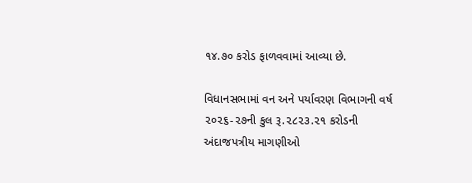૧૪.૭૦ કરોડ ફાળવવામાં આવ્યા છે.

વિધાનસભામાં વન અને પર્યાવરણ વિભાગની વર્ષ ૨૦૨૬-૨૭ની કુલ રૂ.૨૮૨૩.૨૧ કરોડની અંદાજપત્રીય માગણીઓ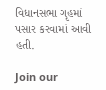વિધાનસભા ગૃહમાં પસાર કરવામાં આવી હતી.

Join our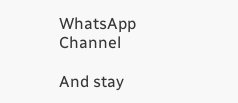WhatsApp Channel

And stay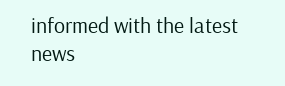informed with the latest news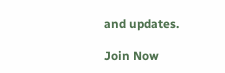and updates.

Join Now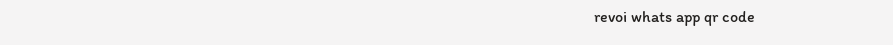revoi whats app qr code